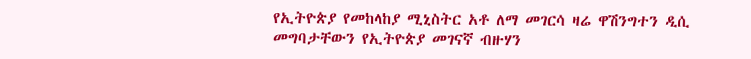የኢትዮጵያ የመከላከያ ሚኒስትር አቶ ለማ መገርሳ ዛሬ ዋሽንግተን ዲሲ መግባታቸውን የኢትዮጵያ መገናኛ ብዙሃን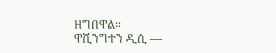ዘግበዋል።
ዋሺንግተን ዲሲ —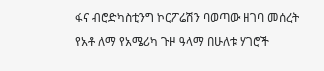ፋና ብሮድካስቲንግ ኮርፖሬሽን ባወጣው ዘገባ መሰረት የአቶ ለማ የአሜሪካ ጉዞ ዓላማ በሁለቱ ሃገሮች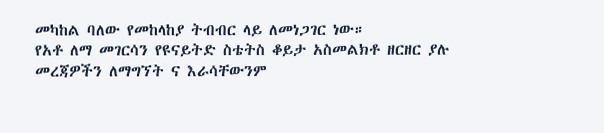መካከል ባለው የመከላከያ ትብብር ላይ ለመነጋገር ነው።
የአቶ ለማ መገርሳን የዩናይትድ ስቴትስ ቆይታ አስመልክቶ ዘርዘር ያሉ መረጃዎችን ለማግኘት ና እራሳቸውንም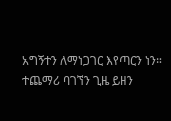አግኝተን ለማነጋገር እየጣርን ነን።
ተጨማሪ ባገኘን ጊዜ ይዘን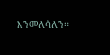እንመለሳለን።